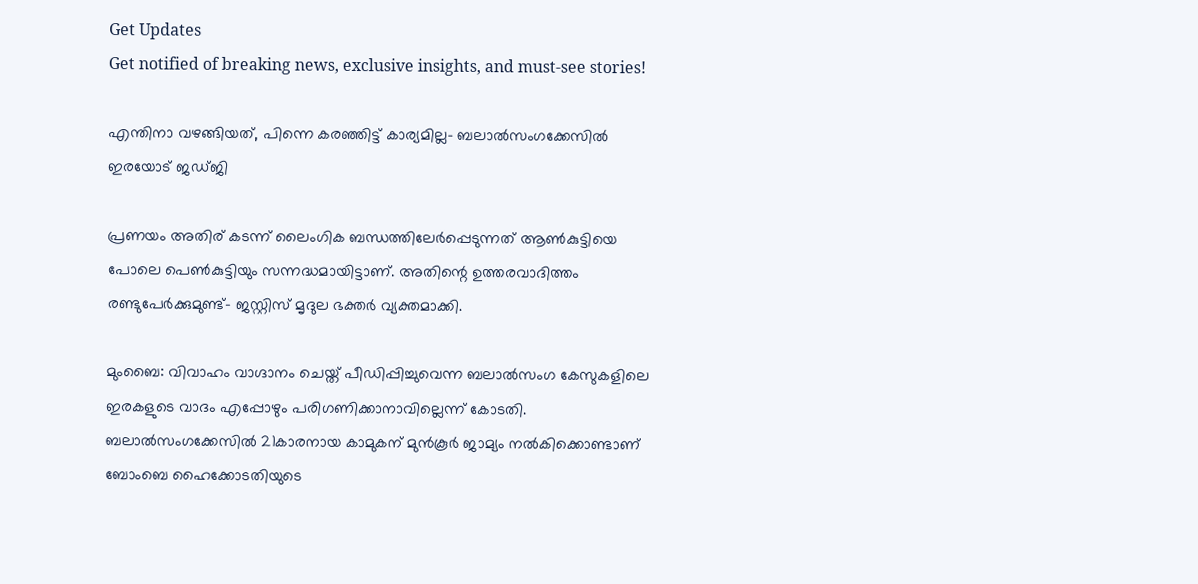Get Updates
Get notified of breaking news, exclusive insights, and must-see stories!

എന്തിനാ വഴങ്ങിയത്, പിന്നെ കരഞ്ഞിട്ട് കാര്യമില്ല- ബലാല്‍സംഗക്കേസില്‍ ഇരയോട് ജഡ്ജി

പ്രണയം അതിര് കടന്ന് ലൈംഗിക ബന്ധത്തിലേര്‍പ്പെടുന്നത് ആണ്‍കുട്ടിയെ പോലെ പെണ്‍കുട്ടിയും സന്നദ്ധമായിട്ടാണ്. അതിന്റെ ഉത്തരവാദിത്തം രണ്ടുപേര്‍ക്കുമുണ്ട്- ജസ്റ്റിസ് മൃദുല ഭക്തര്‍ വ്യക്തമാക്കി.

മുംബൈ: വിവാഹം വാഗ്ദാനം ചെയ്ത് പീഡിപ്പിച്ചുവെന്ന ബലാല്‍സംഗ കേസുകളിലെ ഇരകളുടെ വാദം എപ്പോഴും പരിഗണിക്കാനാവില്ലെന്ന് കോടതി. ബലാല്‍സംഗക്കേസില്‍ 21കാരനായ കാമുകന് മുന്‍കൂര്‍ ജാമ്യം നല്‍കിക്കൊണ്ടാണ് ബോംബെ ഹൈക്കോടതിയുടെ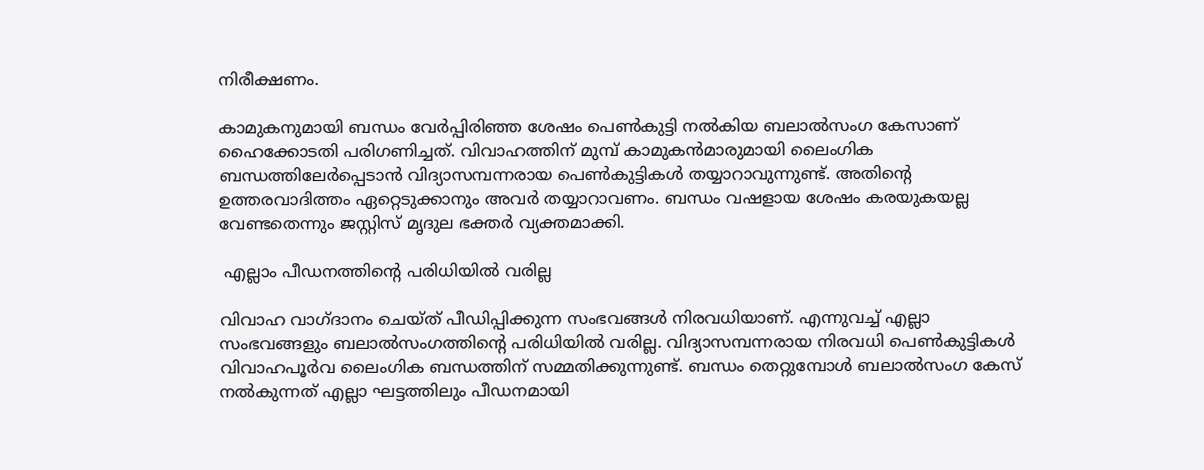നിരീക്ഷണം.

കാമുകനുമായി ബന്ധം വേര്‍പ്പിരിഞ്ഞ ശേഷം പെണ്‍കുട്ടി നല്‍കിയ ബലാല്‍സംഗ കേസാണ് ഹൈക്കോടതി പരിഗണിച്ചത്. വിവാഹത്തിന് മുമ്പ് കാമുകന്‍മാരുമായി ലൈംഗിക ബന്ധത്തിലേര്‍പ്പെടാന്‍ വിദ്യാസമ്പന്നരായ പെണ്‍കുട്ടികള്‍ തയ്യാറാവുന്നുണ്ട്. അതിന്റെ ഉത്തരവാദിത്തം ഏറ്റെടുക്കാനും അവര്‍ തയ്യാറാവണം. ബന്ധം വഷളായ ശേഷം കരയുകയല്ല വേണ്ടതെന്നും ജസ്റ്റിസ് മൃദുല ഭക്തര്‍ വ്യക്തമാക്കി.

 എല്ലാം പീഡനത്തിന്‍റെ പരിധിയില്‍ വരില്ല

വിവാഹ വാഗ്ദാനം ചെയ്ത് പീഡിപ്പിക്കുന്ന സംഭവങ്ങള്‍ നിരവധിയാണ്. എന്നുവച്ച് എല്ലാ സംഭവങ്ങളും ബലാല്‍സംഗത്തിന്റെ പരിധിയില്‍ വരില്ല. വിദ്യാസമ്പന്നരായ നിരവധി പെണ്‍കുട്ടികള്‍ വിവാഹപൂര്‍വ ലൈംഗിക ബന്ധത്തിന് സമ്മതിക്കുന്നുണ്ട്. ബന്ധം തെറ്റുമ്പോള്‍ ബലാല്‍സംഗ കേസ് നല്‍കുന്നത് എല്ലാ ഘട്ടത്തിലും പീഡനമായി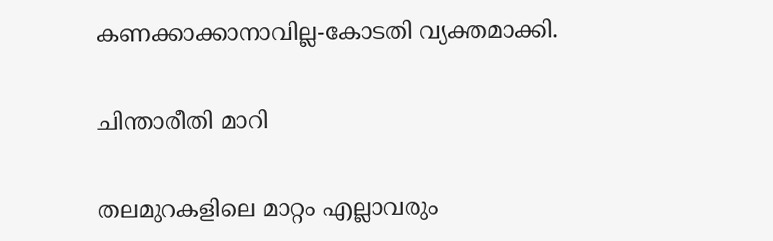കണക്കാക്കാനാവില്ല-കോടതി വ്യക്തമാക്കി.

ചിന്താരീതി മാറി

തലമുറകളിലെ മാറ്റം എല്ലാവരും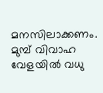മനസിലാക്കണം. മുമ്പ് വിവാഹ വേളയില്‍ വധു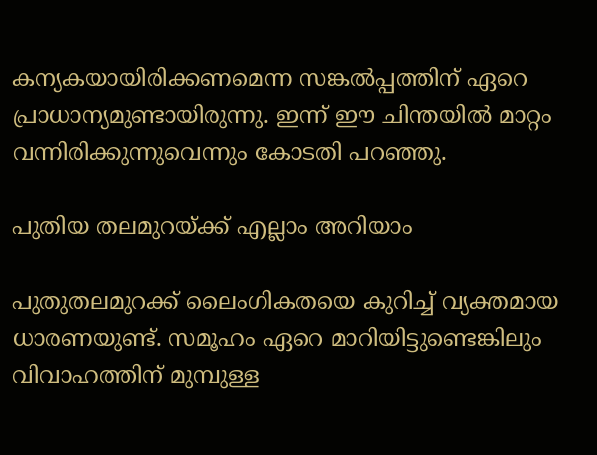കന്യകയായിരിക്കണമെന്ന സങ്കല്‍പ്പത്തിന് ഏറെ പ്രാധാന്യമുണ്ടായിരുന്നു. ഇന്ന് ഈ ചിന്തയില്‍ മാറ്റം വന്നിരിക്കുന്നുവെന്നും കോടതി പറഞ്ഞു.

പുതിയ തലമുറയ്ക്ക് എല്ലാം അറിയാം

പുതുതലമുറക്ക് ലൈംഗികതയെ കുറിച്ച് വ്യക്തമായ ധാരണയുണ്ട്. സമൂഹം ഏറെ മാറിയിട്ടുണ്ടെങ്കിലും വിവാഹത്തിന് മുമ്പുള്ള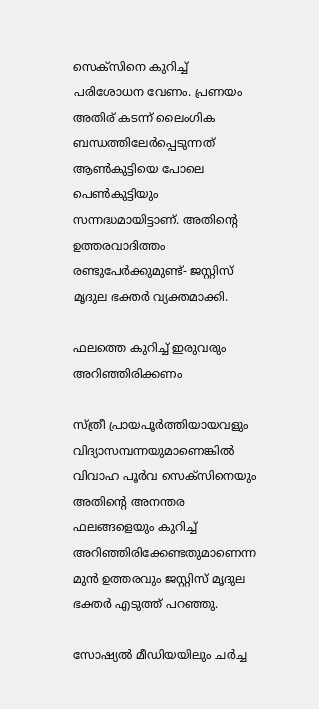സെക്‌സിനെ കുറിച്ച് പരിശോധന വേണം. പ്രണയം അതിര് കടന്ന് ലൈംഗിക ബന്ധത്തിലേര്‍പ്പെടുന്നത് ആണ്‍കുട്ടിയെ പോലെ പെണ്‍കുട്ടിയും സന്നദ്ധമായിട്ടാണ്. അതിന്റെ ഉത്തരവാദിത്തം രണ്ടുപേര്‍ക്കുമുണ്ട്- ജസ്റ്റിസ് മൃദുല ഭക്തര്‍ വ്യക്തമാക്കി.

ഫലത്തെ കുറിച്ച് ഇരുവരും അറിഞ്ഞിരിക്കണം

സ്ത്രീ പ്രായപൂര്‍ത്തിയായവളും വിദ്യാസമ്പന്നയുമാണെങ്കില്‍ വിവാഹ പൂര്‍വ സെക്‌സിനെയും അതിന്റെ അനന്തര ഫലങ്ങളെയും കുറിച്ച് അറിഞ്ഞിരിക്കേണ്ടതുമാണെന്ന മുന്‍ ഉത്തരവും ജസ്റ്റിസ് മൃദുല ഭക്തര്‍ എടുത്ത് പറഞ്ഞു.

സോഷ്യല്‍ മീഡിയയിലും ചര്‍ച്ച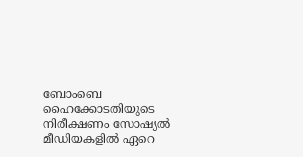ബോംബെ ഹൈക്കോടതിയുടെ നിരീക്ഷണം സോഷ്യല്‍ മീഡിയകളില്‍ ഏറെ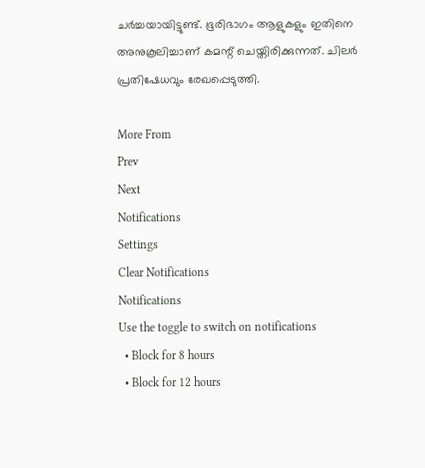ചര്‍ച്ചയായിട്ടുണ്ട്. ഭൂരിഭാഗം ആളുകളും ഇതിനെ അനുകൂലിച്ചാണ് കമന്റ് ചെയ്തിരിക്കുന്നത്. ചിലര്‍ പ്രതിഷേധവും രേഖപ്പെടുത്തി.

More From
Prev
Next
Notifications
Settings
Clear Notifications
Notifications
Use the toggle to switch on notifications
  • Block for 8 hours
  • Block for 12 hours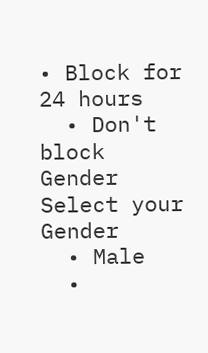• Block for 24 hours
  • Don't block
Gender
Select your Gender
  • Male
  •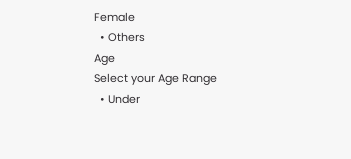Female
  • Others
Age
Select your Age Range
  • Under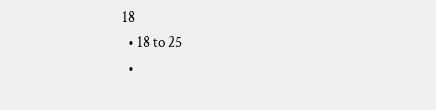18
  • 18 to 25
  •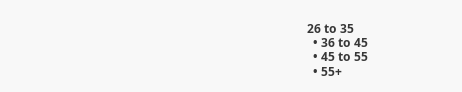26 to 35
  • 36 to 45
  • 45 to 55
  • 55+